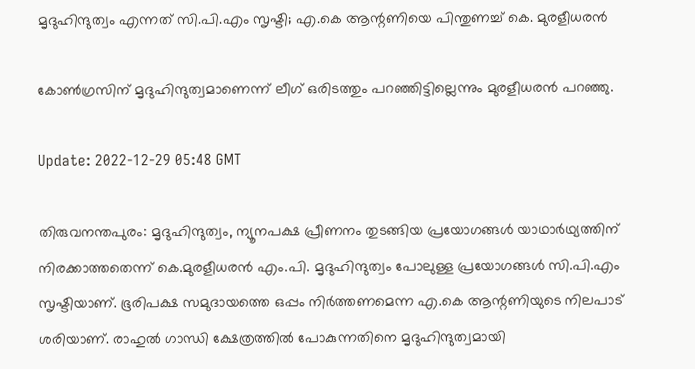മൃദുഹിന്ദുത്വം എന്നത് സി.പി.എം സൃഷ്ടി; എ.കെ ആന്റണിയെ പിന്തുണച്ച് കെ. മുരളീധരൻ

കോൺഗ്രസിന് മൃദുഹിന്ദുത്വമാണെന്ന് ലീഗ് ഒരിടത്തും പറഞ്ഞിട്ടില്ലെന്നും മുരളീധരൻ പറഞ്ഞു.

Update: 2022-12-29 05:48 GMT

തിരുവനന്തപുരം: മൃദുഹിന്ദുത്വം, ന്യൂനപക്ഷ പ്രീണനം തുടങ്ങിയ പ്രയോഗങ്ങൾ യാഥാർഥ്യത്തിന് നിരക്കാത്തതെന്ന് കെ.മുരളീധരൻ എം.പി. മൃദുഹിന്ദുത്വം പോലുള്ള പ്രയോഗങ്ങൾ സി.പി.എം സൃഷ്ടിയാണ്. ഭൂരിപക്ഷ സമുദായത്തെ ഒപ്പം നിർത്തണമെന്ന എ.കെ ആന്റണിയുടെ നിലപാട് ശരിയാണ്. രാഹുൽ ഗാന്ധി ക്ഷേത്രത്തിൽ പോകുന്നതിനെ മൃദുഹിന്ദുത്വമായി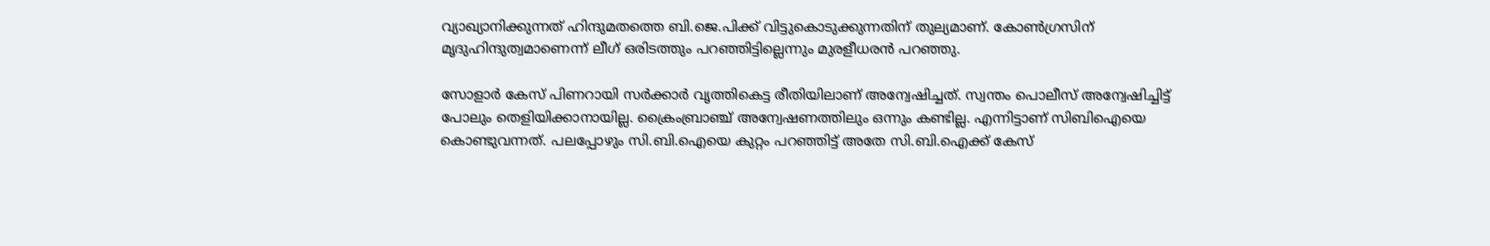വ്യാഖ്യാനിക്കുന്നത് ഹിന്ദുമതത്തെ ബി.ജെ.പിക്ക് വിട്ടുകൊടുക്കുന്നതിന് തുല്യമാണ്. കോൺഗ്രസിന് മൃദുഹിന്ദുത്വമാണെന്ന് ലീഗ് ഒരിടത്തും പറഞ്ഞിട്ടില്ലെന്നും മുരളീധരൻ പറഞ്ഞു.

സോളാർ കേസ് പിണറായി സർക്കാർ വൃത്തികെട്ട രീതിയിലാണ് അന്വേഷിച്ചത്. സ്വന്തം പൊലീസ് അന്വേഷിച്ചിട്ട് പോലും തെളിയിക്കാനായില്ല. ക്രൈംബ്രാഞ്ച് അന്വേഷണത്തിലും ഒന്നും കണ്ടില്ല. എന്നിട്ടാണ് സിബിഐയെ കൊണ്ടുവന്നത്. പലപ്പോഴും സി.ബി.ഐയെ കുറ്റം പറഞ്ഞിട്ട് അതേ സി.ബി.ഐക്ക് കേസ്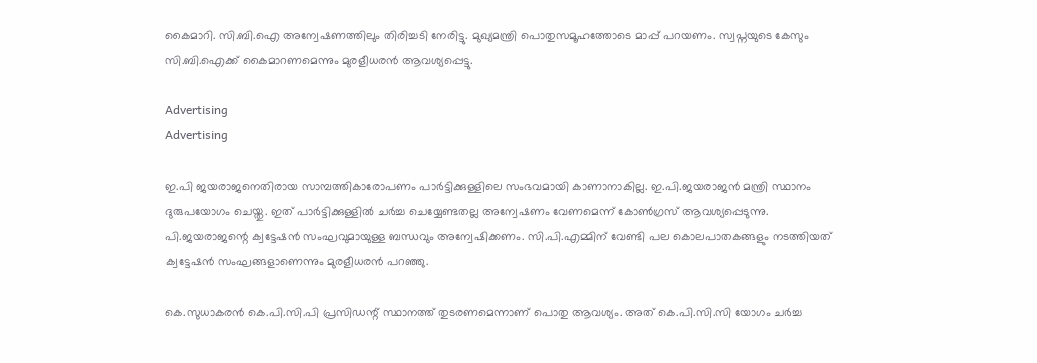കൈമാറി. സി.ബി.ഐ അന്വേഷണത്തിലും തിരിച്ചടി നേരിട്ടു. മുഖ്യമന്ത്രി പൊതുസമൂഹത്തോടെ മാപ്പ് പറയണം. സ്വപ്നയുടെ കേസും സി.ബി.ഐക്ക് കൈമാറണമെന്നും മുരളീധരൻ ആവശ്യപ്പെട്ടു.

Advertising
Advertising

ഇ.പി ജയരാജനെതിരായ സാമ്പത്തികാരോപണം പാർട്ടിക്കുള്ളിലെ സംഭവമായി കാണാനാകില്ല. ഇ.പി.ജയരാജൻ മന്ത്രി സ്ഥാനം ദുരുപയോഗം ചെയ്തു. ഇത് പാർട്ടിക്കുള്ളിൽ ചർച്ച ചെയ്യേണ്ടതല്ല അന്വേഷണം വേണമെന്ന് കോൺഗ്രസ് ആവശ്യപ്പെടുന്നു. പി.ജയരാജന്റെ ക്വട്ടേഷൻ സംഘവുമായുള്ള ബന്ധവും അന്വേഷിക്കണം. സി.പി.എമ്മിന് വേണ്ടി പല കൊലപാതകങ്ങളും നടത്തിയത് ക്വട്ടേഷൻ സംഘങ്ങളാണെന്നും മുരളീധരൻ പറഞ്ഞു.

കെ.സുധാകരൻ കെ.പി.സി.പി പ്രസിഡന്റ് സ്ഥാനത്ത് തുടരണമെന്നാണ് പൊതു ആവശ്യം. അത് കെ.പി.സി.സി യോഗം ചർച്ച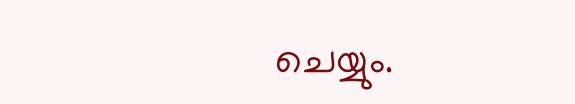ചെയ്യും.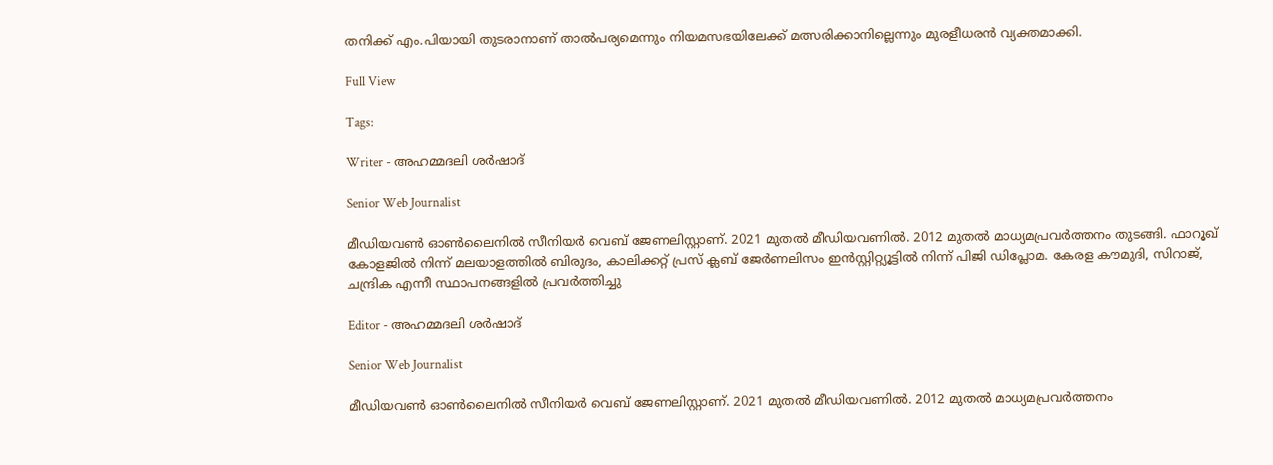തനിക്ക് എം.പിയായി തുടരാനാണ് താൽപര്യമെന്നും നിയമസഭയിലേക്ക് മത്സരിക്കാനില്ലെന്നും മുരളീധരൻ വ്യക്തമാക്കി.

Full View

Tags:

Writer - അഹമ്മദലി ശര്‍ഷാദ്

Senior Web Journalist

മീഡിയവൺ ഓൺലൈനിൽ സീനിയർ വെബ് ജേണലിസ്റ്റാണ്. 2021 മുതൽ മീഡിയവണിൽ. 2012 മുതൽ മാധ്യമപ്രവർത്തനം തുടങ്ങി. ഫാറൂഖ് കോളജിൽ നിന്ന് മലയാളത്തിൽ ബിരുദം, കാലിക്കറ്റ് പ്രസ് ക്ലബ് ജേർണലിസം ഇൻസ്റ്റിറ്റ്യൂട്ടിൽ നിന്ന് പിജി ഡിപ്ലോമ. കേരള കൗമുദി, സിറാജ്, ചന്ദ്രിക എന്നീ സ്ഥാപനങ്ങളിൽ പ്രവർത്തിച്ചു

Editor - അഹമ്മദലി ശര്‍ഷാദ്

Senior Web Journalist

മീഡിയവൺ ഓൺലൈനിൽ സീനിയർ വെബ് ജേണലിസ്റ്റാണ്. 2021 മുതൽ മീഡിയവണിൽ. 2012 മുതൽ മാധ്യമപ്രവർത്തനം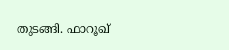തുടങ്ങി. ഫാറൂഖ്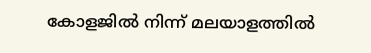കോളജിൽ നിന്ന് മലയാളത്തിൽ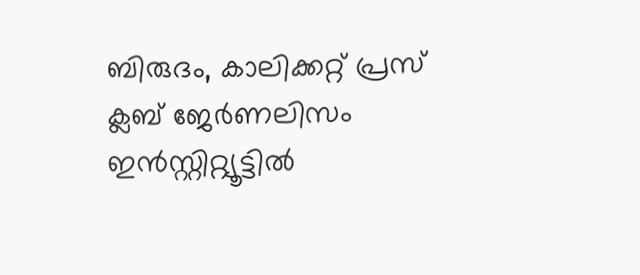ബിരുദം, കാലിക്കറ്റ് പ്രസ് ക്ലബ് ജേർണലിസം ഇൻസ്റ്റിറ്റ്യൂട്ടിൽ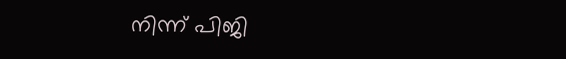നിന്ന് പിജി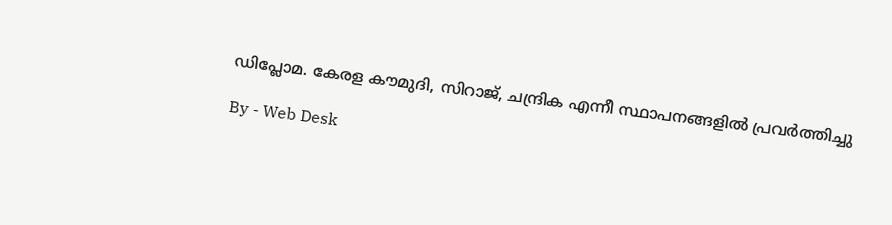ഡിപ്ലോമ. കേരള കൗമുദി, സിറാജ്, ചന്ദ്രിക എന്നീ സ്ഥാപനങ്ങളിൽ പ്രവർത്തിച്ചു

By - Web Desk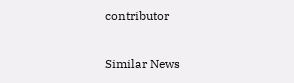contributor

Similar News